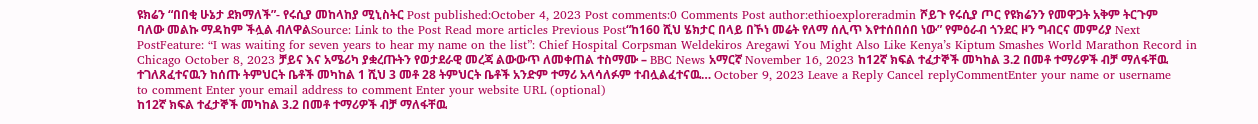ዩክሬን “በበቂ ሁኔታ ደክማለች”- የሩሲያ መከላከያ ሚኒስትር Post published:October 4, 2023 Post comments:0 Comments Post author:ethioexploreradmin ሾይጉ የሩሲያ ጦር የዩክሬንን የመዋጋት አቅም ትርጉም ባለው መልኩ ማዳከም ችሏል ብለዋልSource: Link to the Post Read more articles Previous Post“ከ160 ሺህ ሄክታር በላይ በኾነ መሬት የለማ ሰሊጥ እየተሰበሰበ ነው” የምዕራብ ጎንደር ዞን ግብርና መምሪያ Next PostFeature: “I was waiting for seven years to hear my name on the list”: Chief Hospital Corpsman Weldekiros Aregawi You Might Also Like Kenya’s Kiptum Smashes World Marathon Record in Chicago October 8, 2023 ቻይና እና አሜሪካ ያቋረጡትን የወታደራዊ መረጃ ልውውጥ ለመቀጠል ተስማሙ – BBC News አማርኛ November 16, 2023 ከ12ኛ ክፍል ተፈታኞች መካከል 3.2 በመቶ ተማሪዎች ብቻ ማለፋቸዉ ተገለጸፈተናዉን ከሰጡ ትምህርት ቤቶች መካከል 1 ሺህ 3 መቶ 28 ትምህርት ቤቶች አንድም ተማሪ አላሳለፉም ተብሏልፈተናዉ… October 9, 2023 Leave a Reply Cancel replyCommentEnter your name or username to comment Enter your email address to comment Enter your website URL (optional)
ከ12ኛ ክፍል ተፈታኞች መካከል 3.2 በመቶ ተማሪዎች ብቻ ማለፋቸዉ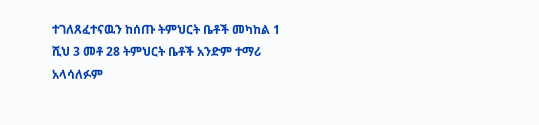ተገለጸፈተናዉን ከሰጡ ትምህርት ቤቶች መካከል 1 ሺህ 3 መቶ 28 ትምህርት ቤቶች አንድም ተማሪ አላሳለፉም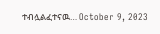ተብሏልፈተናዉ… October 9, 2023